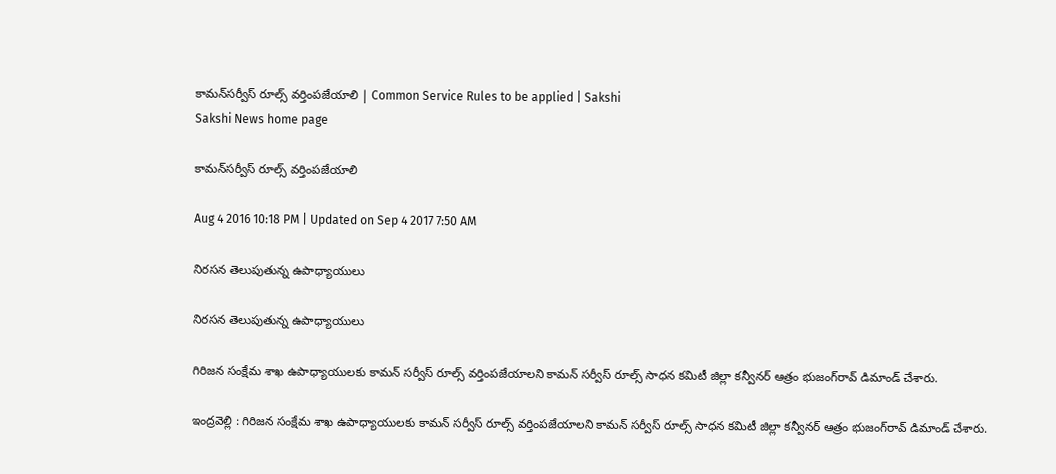కామన్‌సర్వీస్‌ రూల్స్‌ వర్తింపజేయాలి | Common Service Rules to be applied | Sakshi
Sakshi News home page

కామన్‌సర్వీస్‌ రూల్స్‌ వర్తింపజేయాలి

Aug 4 2016 10:18 PM | Updated on Sep 4 2017 7:50 AM

నిరసన తెలుపుతున్న ఉపాధ్యాయులు

నిరసన తెలుపుతున్న ఉపాధ్యాయులు

గిరిజన సంక్షేమ శాఖ ఉపాధ్యాయులకు కామన్‌ సర్వీస్‌ రూల్స్‌ వర్తింపజేయాలని కామన్‌ సర్వీస్‌ రూల్స్‌ సాధన కమిటీ జిల్లా కన్వీనర్‌ ఆత్రం భుజంగ్‌రావ్‌ డిమాండ్‌ చేశారు.

ఇంద్రవెల్లి : గిరిజన సంక్షేమ శాఖ ఉపాధ్యాయులకు కామన్‌ సర్వీస్‌ రూల్స్‌ వర్తింపజేయాలని కామన్‌ సర్వీస్‌ రూల్స్‌ సాధన కమిటీ జిల్లా కన్వీనర్‌ ఆత్రం భుజంగ్‌రావ్‌ డిమాండ్‌ చేశారు.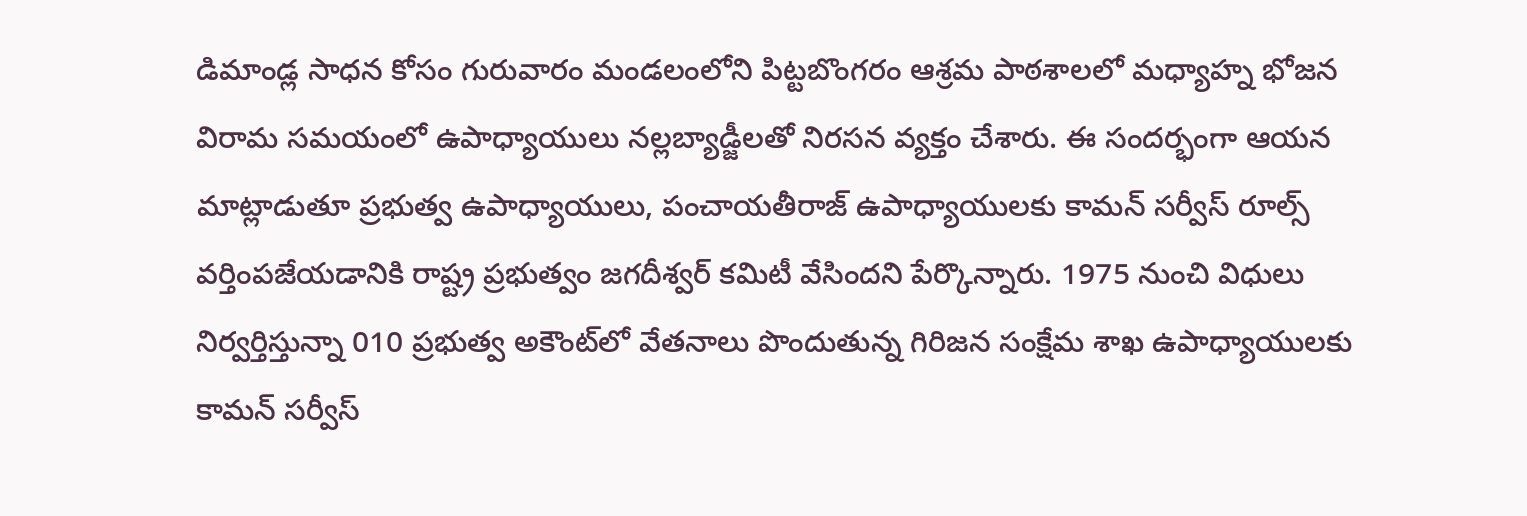డిమాండ్ల సాధన కోసం గురువారం మండలంలోని పిట్టబొంగరం ఆశ్రమ పాఠశాలలో మధ్యాహ్న భోజన విరామ సమయంలో ఉపాధ్యాయులు నల్లబ్యాడ్జీలతో నిరసన వ్యక్తం చేశారు. ఈ సందర్భంగా ఆయన మాట్లాడుతూ ప్రభుత్వ ఉపాధ్యాయులు, పంచాయతీరాజ్‌ ఉపాధ్యాయులకు కామన్‌ సర్వీస్‌ రూల్స్‌ వర్తింపజేయడానికి రాష్ట్ర ప్రభుత్వం జగదీశ్వర్‌ కమిటీ వేసిందని పేర్కొన్నారు. 1975 నుంచి విధులు నిర్వర్తిస్తున్నా 010 ప్రభుత్వ అకౌంట్‌లో వేతనాలు పొందుతున్న గిరిజన సంక్షేమ శాఖ ఉపాధ్యాయులకు కామన్‌ సర్వీస్‌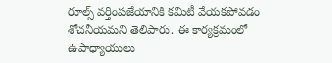రూల్స్‌ వర్తింపజేయానికి కమిటీ వేయకపోవడం శోచనీయమని తెలిపారు. ఈ కార్యక్రమంలో ఉపాధ్యాయులు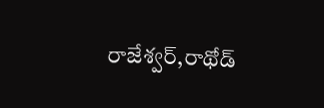రాజేశ్వర్,రాథోడ్‌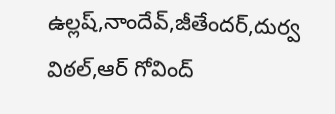ఉల్లష్,నాందేవ్,జీతేందర్,దుర్వ విఠల్,ఆర్‌ గోవింద్‌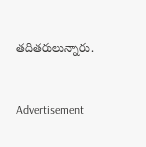తదితరులున్నారు.


Advertisement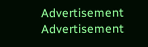Advertisement
Advertisement